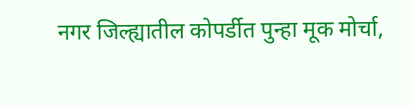नगर जिल्ह्यातील कोपर्डीत पुन्हा मूक मोर्चा,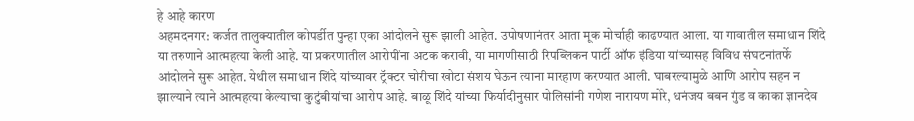हे आहे कारण
अहमदनगर: कर्जत तालुक्यातील कोपर्डीत पुन्हा एका आंदोलने सुरू झाली आहेत. उपोषणानंतर आता मूक मोर्चाही काढण्यात आला. या गावातील समाधान शिंदे या तरुणाने आत्महत्या केली आहे. या प्रकरणातील आरोपींना अटक करावी, या मागणीसाठी रिपब्लिकन पार्टी ऑफ इंडिया यांच्यासह विविध संघटनांतर्फे आंदोलने सुरू आहेत. येथील समाधान शिंदे यांच्यावर ट्रॅक्टर चोरीचा खोटा संशय घेऊन त्याना मारहाण करण्यात आली. घाबरल्यामुळे आणि आरोप सहन न झाल्याने त्याने आत्महत्या केल्याचा कुटुंबीयांचा आरोप आहे. बाळू शिंदे यांच्या फिर्यादीनुसार पोलिसांनी गणेश नारायण मोरे, धनंजय बबन गुंड व काका ज्ञानदेव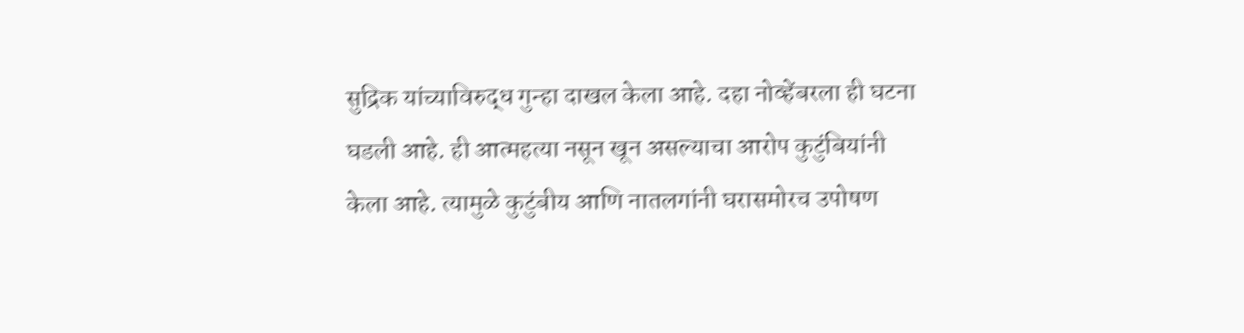सुद्रिक यांच्याविरुद्ध गुन्हा दाखल केला आहे. दहा नोव्हेंबरला ही घटना घडली आहे. ही आत्महत्या नसून खून असल्याचा आरोप कुटुंबियांनी केला आहे. त्यामुळे कुटुंबीय आणि नातलगांनी घरासमोरच उपोषण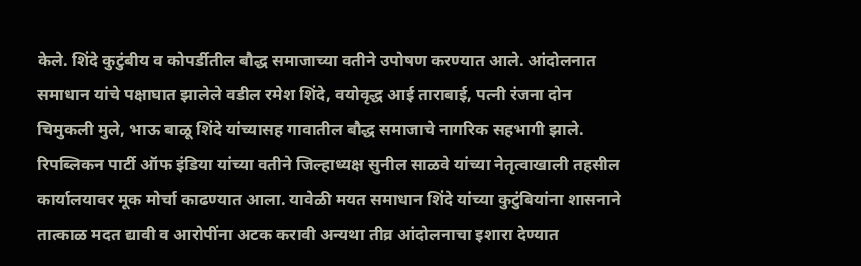केले. शिंदे कुटुंबीय व कोपर्डीतील बौद्ध समाजाच्या वतीने उपोषण करण्यात आले. आंदोलनात समाधान यांचे पक्षाघात झालेले वडील रमेश शिंदे, वयोवृद्ध आई ताराबाई, पत्नी रंजना दोन चिमुकली मुले, भाऊ बाळू शिंदे यांच्यासह गावातील बौद्ध समाजाचे नागरिक सहभागी झाले. रिपब्लिकन पार्टी ऑफ इंडिया यांच्या वतीने जिल्हाध्यक्ष सुनील साळवे यांच्या नेतृत्वाखाली तहसील कार्यालयावर मूक मोर्चा काढण्यात आला. यावेळी मयत समाधान शिंदे यांच्या कुटुंबियांना शासनाने तात्काळ मदत द्यावी व आरोपींना अटक करावी अन्यथा तीव्र आंदोलनाचा इशारा देण्यात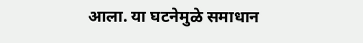आला. या घटनेमुळे समाधान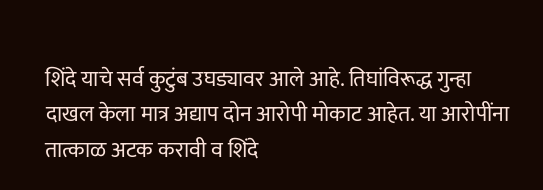शिंदे याचे सर्व कुटुंब उघड्यावर आले आहे. तिघांविरूद्ध गुन्हा दाखल केला मात्र अद्याप दोन आरोपी मोकाट आहेत. या आरोपींना तात्काळ अटक करावी व शिंदे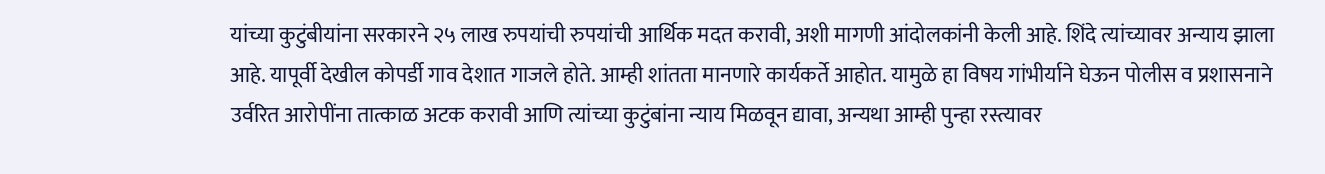यांच्या कुटुंबीयांना सरकारने २५ लाख रुपयांची रुपयांची आर्थिक मदत करावी, अशी मागणी आंदोलकांनी केली आहे. शिंदे त्यांच्यावर अन्याय झाला आहे. यापूर्वी देखील कोपर्डी गाव देशात गाजले होते. आम्ही शांतता मानणारे कार्यकर्ते आहोत. यामुळे हा विषय गांभीर्याने घेऊन पोलीस व प्रशासनाने उर्वरित आरोपींना तात्काळ अटक करावी आणि त्यांच्या कुटुंबांना न्याय मिळवून द्यावा, अन्यथा आम्ही पुन्हा रस्त्यावर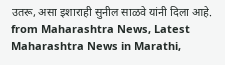उतरू, असा इशाराही सुनील साळवे यांनी दिला आहे.
from Maharashtra News, Latest Maharashtra News in Marathi,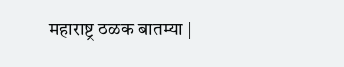महाराष्ट्र ठळक बातम्या |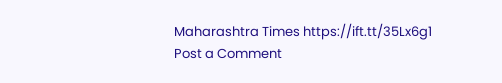Maharashtra Times https://ift.tt/35Lx6g1
Post a Comment